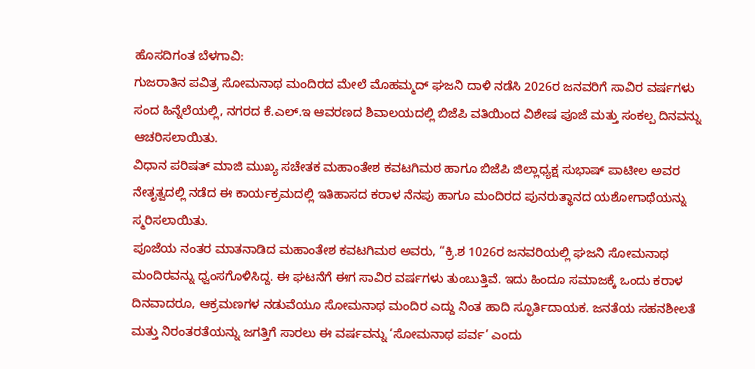ಹೊಸದಿಗಂತ ಬೆಳಗಾವಿ:
ಗುಜರಾತಿನ ಪವಿತ್ರ ಸೋಮನಾಥ ಮಂದಿರದ ಮೇಲೆ ಮೊಹಮ್ಮದ್ ಘಜನಿ ದಾಳಿ ನಡೆಸಿ 2026ರ ಜನವರಿಗೆ ಸಾವಿರ ವರ್ಷಗಳು ಸಂದ ಹಿನ್ನೆಲೆಯಲ್ಲಿ, ನಗರದ ಕೆ.ಎಲ್.ಇ ಆವರಣದ ಶಿವಾಲಯದಲ್ಲಿ ಬಿಜೆಪಿ ವತಿಯಿಂದ ವಿಶೇಷ ಪೂಜೆ ಮತ್ತು ಸಂಕಲ್ಪ ದಿನವನ್ನು ಆಚರಿಸಲಾಯಿತು.
ವಿಧಾನ ಪರಿಷತ್ ಮಾಜಿ ಮುಖ್ಯ ಸಚೇತಕ ಮಹಾಂತೇಶ ಕವಟಗಿಮಠ ಹಾಗೂ ಬಿಜೆಪಿ ಜಿಲ್ಲಾಧ್ಯಕ್ಷ ಸುಭಾಷ್ ಪಾಟೀಲ ಅವರ ನೇತೃತ್ವದಲ್ಲಿ ನಡೆದ ಈ ಕಾರ್ಯಕ್ರಮದಲ್ಲಿ ಇತಿಹಾಸದ ಕರಾಳ ನೆನಪು ಹಾಗೂ ಮಂದಿರದ ಪುನರುತ್ಥಾನದ ಯಶೋಗಾಥೆಯನ್ನು ಸ್ಮರಿಸಲಾಯಿತು.
ಪೂಜೆಯ ನಂತರ ಮಾತನಾಡಿದ ಮಹಾಂತೇಶ ಕವಟಗಿಮಠ ಅವರು, “ಕ್ರಿ.ಶ 1026ರ ಜನವರಿಯಲ್ಲಿ ಘಜನಿ ಸೋಮನಾಥ ಮಂದಿರವನ್ನು ಧ್ವಂಸಗೊಳಿಸಿದ್ದ. ಈ ಘಟನೆಗೆ ಈಗ ಸಾವಿರ ವರ್ಷಗಳು ತುಂಬುತ್ತಿವೆ. ಇದು ಹಿಂದೂ ಸಮಾಜಕ್ಕೆ ಒಂದು ಕರಾಳ ದಿನವಾದರೂ, ಆಕ್ರಮಣಗಳ ನಡುವೆಯೂ ಸೋಮನಾಥ ಮಂದಿರ ಎದ್ದು ನಿಂತ ಹಾದಿ ಸ್ಫೂರ್ತಿದಾಯಕ. ಜನತೆಯ ಸಹನಶೀಲತೆ ಮತ್ತು ನಿರಂತರತೆಯನ್ನು ಜಗತ್ತಿಗೆ ಸಾರಲು ಈ ವರ್ಷವನ್ನು ‘ಸೋಮನಾಥ ಪರ್ವ’ ಎಂದು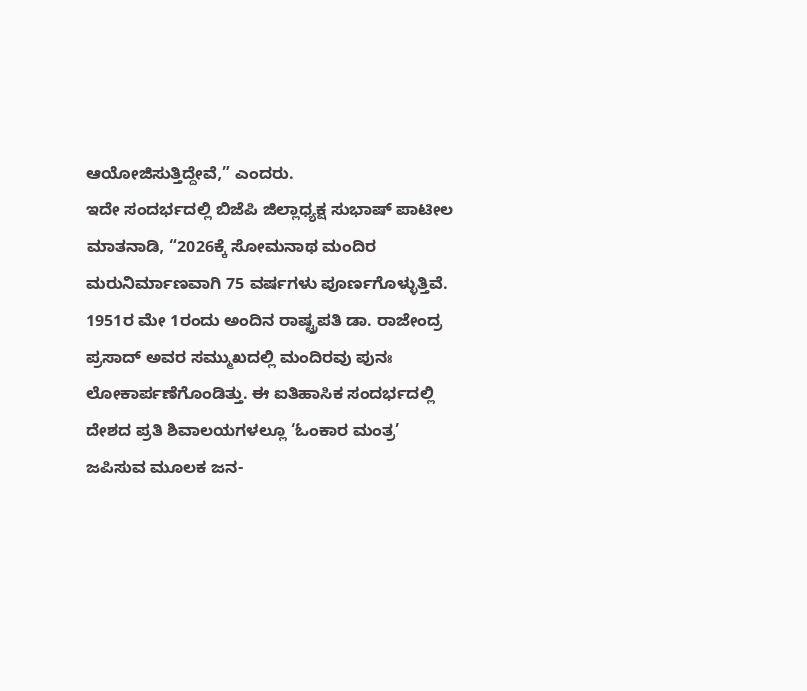ಆಯೋಜಿಸುತ್ತಿದ್ದೇವೆ,” ಎಂದರು.
ಇದೇ ಸಂದರ್ಭದಲ್ಲಿ ಬಿಜೆಪಿ ಜಿಲ್ಲಾಧ್ಯಕ್ಷ ಸುಭಾಷ್ ಪಾಟೀಲ ಮಾತನಾಡಿ, “2026ಕ್ಕೆ ಸೋಮನಾಥ ಮಂದಿರ ಮರುನಿರ್ಮಾಣವಾಗಿ 75 ವರ್ಷಗಳು ಪೂರ್ಣಗೊಳ್ಳುತ್ತಿವೆ. 1951ರ ಮೇ 1ರಂದು ಅಂದಿನ ರಾಷ್ಟ್ರಪತಿ ಡಾ. ರಾಜೇಂದ್ರ ಪ್ರಸಾದ್ ಅವರ ಸಮ್ಮುಖದಲ್ಲಿ ಮಂದಿರವು ಪುನಃ ಲೋಕಾರ್ಪಣೆಗೊಂಡಿತ್ತು. ಈ ಐತಿಹಾಸಿಕ ಸಂದರ್ಭದಲ್ಲಿ ದೇಶದ ಪ್ರತಿ ಶಿವಾಲಯಗಳಲ್ಲೂ ‘ಓಂಕಾರ ಮಂತ್ರ’ ಜಪಿಸುವ ಮೂಲಕ ಜನ-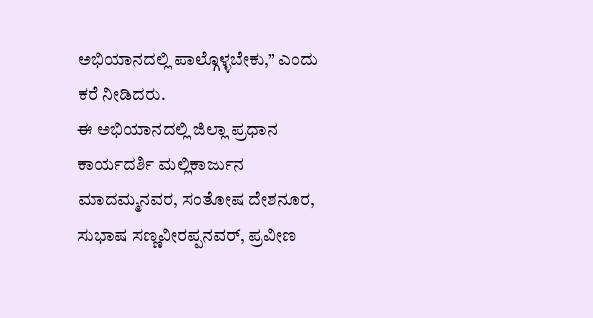ಅಭಿಯಾನದಲ್ಲಿ ಪಾಲ್ಗೊಳ್ಳಬೇಕು,” ಎಂದು ಕರೆ ನೀಡಿದರು.
ಈ ಅಭಿಯಾನದಲ್ಲಿ ಜಿಲ್ಲಾ ಪ್ರಧಾನ ಕಾರ್ಯದರ್ಶಿ ಮಲ್ಲಿಕಾರ್ಜುನ ಮಾದಮ್ಮನವರ, ಸಂತೋಷ ದೇಶನೂರ, ಸುಭಾಷ ಸಣ್ಣವೀರಪ್ಪನವರ್, ಪ್ರವೀಣ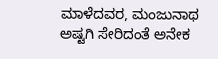ಮಾಳೆದವರ, ಮಂಜುನಾಥ ಅಷ್ಟಗಿ ಸೇರಿದಂತೆ ಅನೇಕ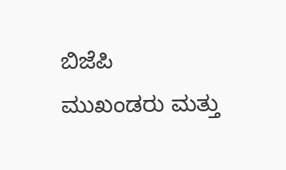ಬಿಜೆಪಿ ಮುಖಂಡರು ಮತ್ತು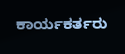ಕಾರ್ಯಕರ್ತರು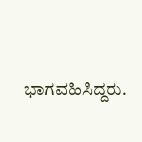ಭಾಗವಹಿಸಿದ್ದರು.